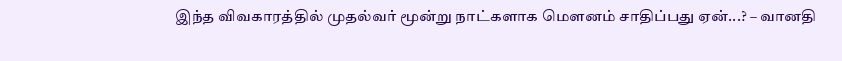இந்த விவகாரத்தில் முதல்வர் மூன்று நாட்களாக மௌனம் சாதிப்பது ஏன்...? – வானதி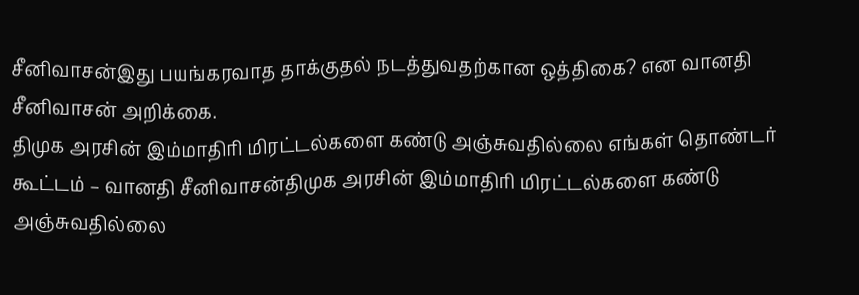சீனிவாசன்இது பயங்கரவாத தாக்குதல் நடத்துவதற்கான ஒத்திகை? என வானதி சீனிவாசன் அறிக்கை.
திமுக அரசின் இம்மாதிரி மிரட்டல்களை கண்டு அஞ்சுவதில்லை எங்கள் தொண்டர் கூட்டம் – வானதி சீனிவாசன்திமுக அரசின் இம்மாதிரி மிரட்டல்களை கண்டு அஞ்சுவதில்லை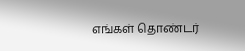எங்கள் தொண்டர்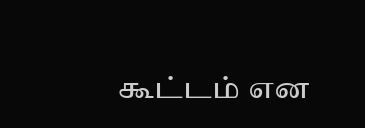கூட்டம் என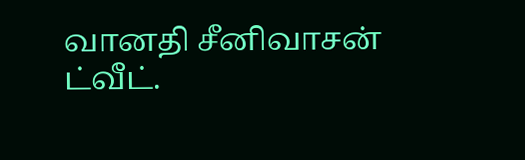வானதி சீனிவாசன் ட்வீட்.